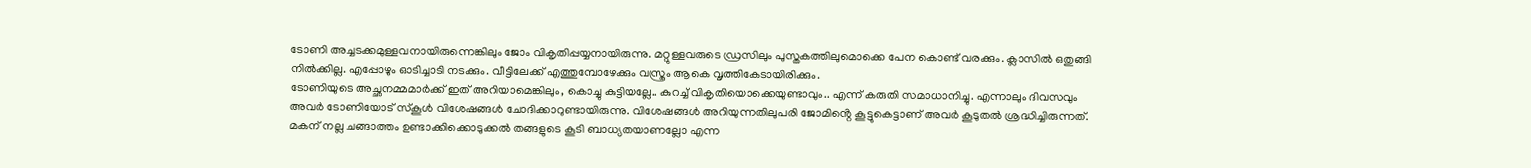ടോണി അച്ചടക്കമുള്ളവനായിരുന്നെങ്കിലും ജോം വികൃതിപ്പയ്യനായിരുന്നു. മറ്റുള്ളവരുടെ ഡ്രസിലും പുസ്തകത്തിലുമൊക്കെ പേന കൊണ്ട് വരക്കും. ക്ലാസിൽ ഒതുങ്ങി നിൽക്കില്ല. എപ്പോഴും ഓടിച്ചാടി നടക്കും. വീട്ടിലേക്ക് എത്തുമ്പോഴേക്കും വസ്ത്രം ആകെ വൃത്തികേടായിരിക്കും.
ടോണിയുടെ അച്ഛനമ്മമാർക്ക് ഇത് അറിയാമെങ്കിലും, കൊച്ചു കുട്ടിയല്ലേ.. കുറച്ച് വികൃതിയൊക്കെയുണ്ടാവും.. എന്ന് കരുതി സമാധാനിച്ചു. എന്നാലും ദിവസവും അവർ ടോണിയോട് സ്കൂൾ വിശേഷങ്ങൾ ചോദിക്കാറുണ്ടായിരുന്നു. വിശേഷങ്ങൾ അറിയുന്നതിലുപരി ജോമിൻ്റെ കൂട്ടുകെട്ടാണ് അവർ കൂടുതൽ ശ്രദ്ധിച്ചിരുന്നത്. മകന് നല്ല ചങ്ങാത്തം ഉണ്ടാക്കിക്കൊടുക്കൽ തങ്ങളുടെ കൂടി ബാധ്യതയാണല്ലോ എന്ന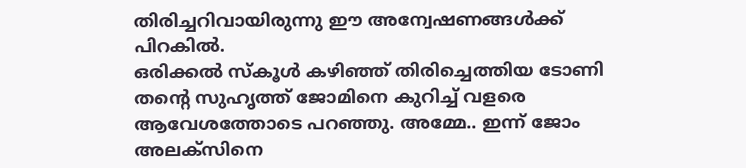തിരിച്ചറിവായിരുന്നു ഈ അന്വേഷണങ്ങൾക്ക് പിറകിൽ.
ഒരിക്കൽ സ്കൂൾ കഴിഞ്ഞ് തിരിച്ചെത്തിയ ടോണി തൻ്റെ സുഹൃത്ത് ജോമിനെ കുറിച്ച് വളരെ ആവേശത്തോടെ പറഞ്ഞു. അമ്മേ.. ഇന്ന് ജോം അലക്സിനെ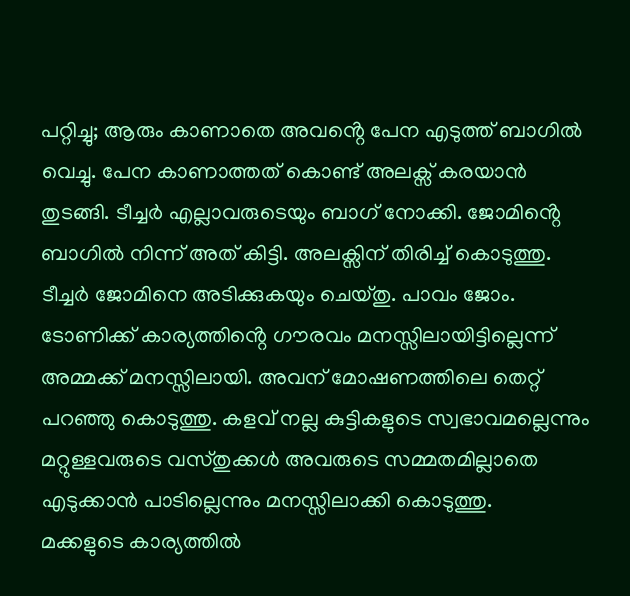പറ്റിച്ചു; ആരും കാണാതെ അവൻ്റെ പേന എടുത്ത് ബാഗിൽ വെച്ചു. പേന കാണാത്തത് കൊണ്ട് അലക്സ് കരയാൻ തുടങ്ങി. ടീച്ചർ എല്ലാവരുടെയും ബാഗ് നോക്കി. ജോമിൻ്റെ ബാഗിൽ നിന്ന് അത് കിട്ടി. അലക്സിന് തിരിച്ച് കൊടുത്തു. ടീച്ചർ ജോമിനെ അടിക്കുകയും ചെയ്തു. പാവം ജോം.
ടോണിക്ക് കാര്യത്തിൻ്റെ ഗൗരവം മനസ്സിലായിട്ടില്ലെന്ന് അമ്മക്ക് മനസ്സിലായി. അവന് മോഷണത്തിലെ തെറ്റ് പറഞ്ഞു കൊടുത്തു. കളവ് നല്ല കുട്ടികളുടെ സ്വഭാവമല്ലെന്നും മറ്റുള്ളവരുടെ വസ്തുക്കൾ അവരുടെ സമ്മതമില്ലാതെ എടുക്കാൻ പാടില്ലെന്നും മനസ്സിലാക്കി കൊടുത്തു.
മക്കളുടെ കാര്യത്തിൽ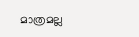മാത്രമല്ല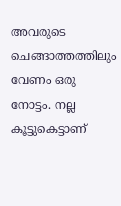അവരുടെ ചെങ്ങാത്തത്തിലും വേണം ഒരു നോട്ടം. നല്ല കൂട്ടുകെട്ടാണ്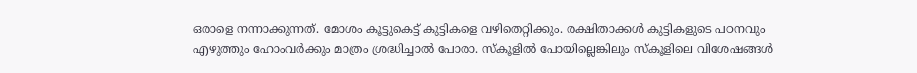ഒരാളെ നന്നാക്കുന്നത്. മോശം കൂട്ടുകെട്ട് കുട്ടികളെ വഴിതെറ്റിക്കും. രക്ഷിതാക്കൾ കുട്ടികളുടെ പഠനവും എഴുത്തും ഹോംവർക്കും മാത്രം ശ്രദ്ധിച്ചാൽ പോരാ. സ്കൂളിൽ പോയില്ലെങ്കിലും സ്കൂളിലെ വിശേഷങ്ങൾ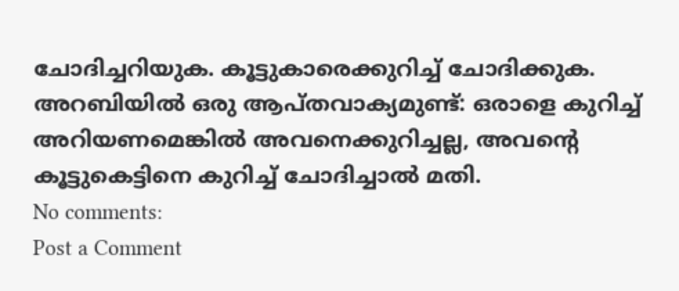ചോദിച്ചറിയുക. കൂട്ടുകാരെക്കുറിച്ച് ചോദിക്കുക. അറബിയിൽ ഒരു ആപ്തവാക്യമുണ്ട്: ഒരാളെ കുറിച്ച് അറിയണമെങ്കിൽ അവനെക്കുറിച്ചല്ല, അവൻ്റെ കൂട്ടുകെട്ടിനെ കുറിച്ച് ചോദിച്ചാൽ മതി.
No comments:
Post a Comment